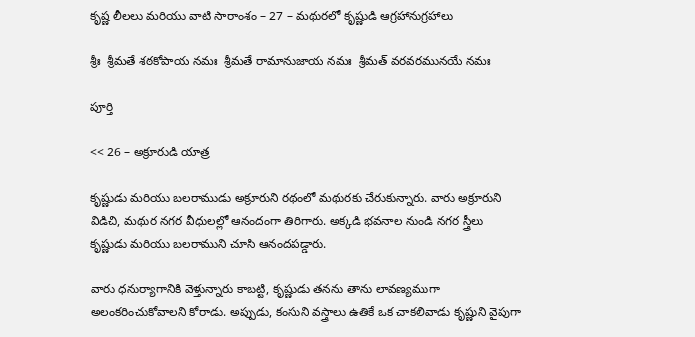కృష్ణ లీలలు మరియు వాటి సారాంశం – 27 – మథురలో కృష్ణుడి ఆగ్రహానుగ్రహాలు

శ్రీః  శ్రీమతే శఠకోపాయ నమః  శ్రీమతే రామానుజాయ నమః  శ్రీమత్ వరవరమునయే నమః

పూర్తి

<< 26 – అక్రూరుడి యాత్ర

కృష్ణుడు మరియు బలరాముడు అక్రూరుని రథంలో మథురకు చేరుకున్నారు. వారు అక్రూరుని విడిచి, మథుర నగర వీధులల్లో ఆనందంగా తిరిగారు. అక్కడి భవనాల నుండి నగర స్త్రీలు కృష్ణుడు మరియు బలరాముని చూసి ఆనందపడ్డారు.

వారు ధనుర్యాగానికి వెళ్తున్నారు కాబట్టి, కృష్ణుడు తనను తాను లావణ్యముగా అలంకరించుకోవాలని కోరాడు. అప్పుడు, కంసుని వస్త్రాలు ఉతికే ఒక చాకలివాడు కృష్ణుని వైపుగా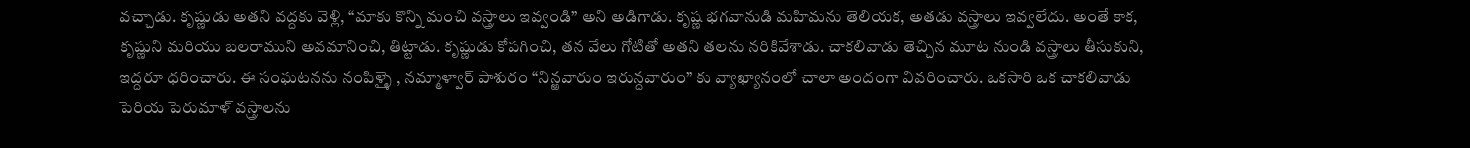వచ్చాడు. కృష్ణుడు అతని వద్దకు వెళ్లి, “మాకు కొన్ని మంచి వస్త్రాలు ఇవ్వండి” అని అడిగాడు. కృష్ణ భగవానుడి మహిమను తెలియక, అతడు వస్త్రాలు ఇవ్వలేదు. అంతే కాక, కృష్ణుని మరియు బలరాముని అవమానించి, తిట్టాడు. కృష్ణుడు కోపగించి, తన వేలు గోటితో అతని తలను నరికివేశాడు. చాకలివాడు తెచ్చిన మూట నుండి వస్త్రాలు తీసుకుని, ఇద్దరూ ధరించారు. ఈ సంఘటనను నంపిళ్ళై , నమ్మాళ్వార్ పాశురం “నిన్ఱవారుం ఇరున్దవారుం” కు వ్యాఖ్యానంలో చాలా అందంగా వివరించారు. ఒకసారి ఒక చాకలివాడు పెరియ పెరుమాళ్ వస్త్రాలను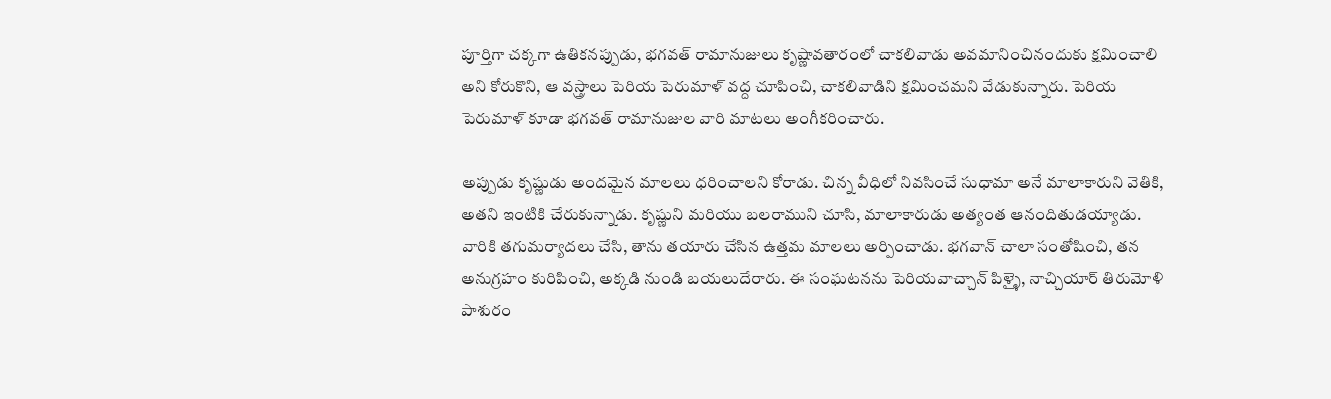పూర్తిగా చక్కగా ఉతికనప్పుడు, భగవత్ రామానుజులు కృష్ణావతారంలో చాకలివాడు అవమానించినందుకు క్షమించాలి అని కోరుకొని, ఆ వస్త్రాలు పెరియ పెరుమాళ్ వద్ద చూపించి, చాకలివాడిని క్షమించమని వేడుకున్నారు. పెరియ పెరుమాళ్ కూడా భగవత్ రామానుజుల వారి మాటలు అంగీకరించారు.

అప్పుడు కృష్ణుడు అందమైన మాలలు ధరించాలని కోరాడు. చిన్న వీధిలో నివసించే సుధామా అనే మాలాకారుని వెతికి, అతని ఇంటికి చేరుకున్నాడు. కృష్ణుని మరియు బలరాముని చూసి, మాలాకారుడు అత్యంత ఆనందితుడయ్యాడు. వారికి తగుమర్యాదలు చేసి, తాను తయారు చేసిన ఉత్తమ మాలలు అర్పించాడు. భగవాన్ చాలా సంతోషించి, తన అనుగ్రహం కురిపించి, అక్కడి నుండి బయలుదేరారు. ఈ సంఘటనను పెరియవాచ్చాన్ పిళ్ళై, నాచ్చియార్ తిరుమోళి పాశురం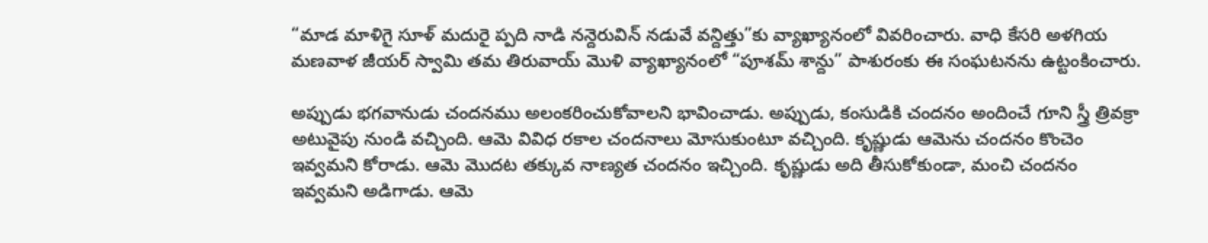“మాడ మాళిగై సూళ్ మదురై ప్పది నాడి నన్దెరువిన్ నడువే వన్దిత్తు”కు వ్యాఖ్యానంలో వివరించారు. వాధి కేసరి అళగియ మణవాళ జీయర్ స్వామి తమ తిరువాయ్ మొళి వ్యాఖ్యానంలో “పూశమ్ శాన్దు” పాశురంకు ఈ సంఘటనను ఉట్టంకించారు.

అప్పుడు భగవానుడు చందనము అలంకరించుకోవాలని భావించాడు. అప్పుడు, కంసుడికి చందనం అందించే గూని స్త్రీ త్రివక్రా అటువైపు నుండి వచ్చింది. ఆమె వివిధ రకాల చందనాలు మోసుకుంటూ వచ్చింది. కృష్ణుడు ఆమెను చందనం కొంచెం ఇవ్వమని కోరాడు. ఆమె మొదట తక్కువ నాణ్యత చందనం ఇచ్చింది. కృష్ణుడు అది తీసుకోకుండా, మంచి చందనం ఇవ్వమని అడిగాడు. ఆమె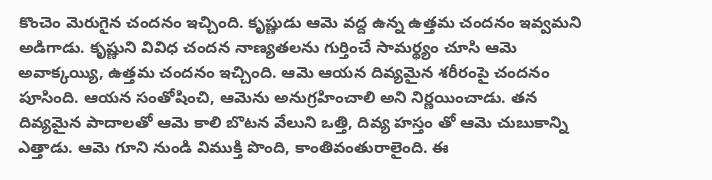కొంచెం మెరుగైన చందనం ఇచ్చింది. కృష్ణుడు ఆమె వద్ద ఉన్న ఉత్తమ చందనం ఇవ్వమని అడిగాడు. కృష్ణుని వివిధ చందన నాణ్యతలను గుర్తించే సామర్థ్యం చూసి ఆమె అవాక్కయ్యి, ఉత్తమ చందనం ఇచ్చింది. ఆమె ఆయన దివ్యమైన శరీరంపై చందనం పూసింది. ఆయన సంతోషించి, ఆమెను అనుగ్రహించాలి అని నిర్ణయించాడు. తన దివ్యమైన పాదాలతో ఆమె కాలి బొటన వేలుని ఒత్తి, దివ్య హస్తం తో ఆమె చుబుకాన్ని ఎత్తాడు. ఆమె గూని నుండి విముక్తి పొంది, కాంతివంతురాలైంది. ఈ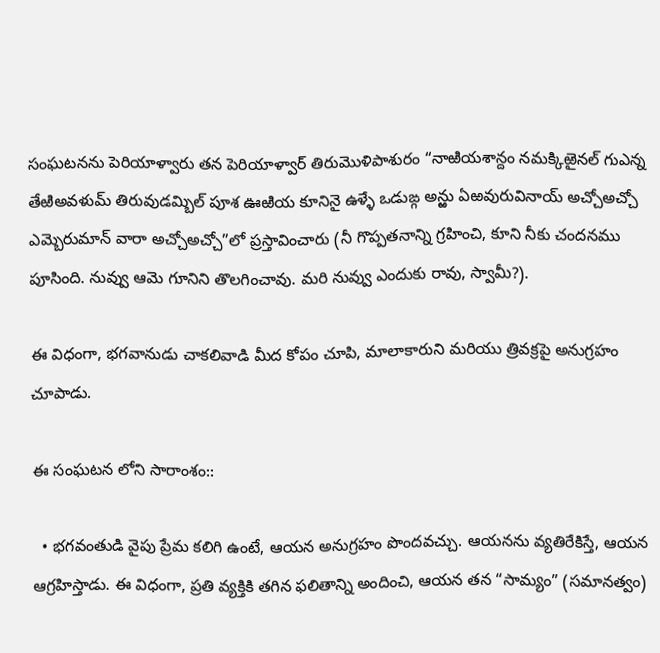సంఘటనను పెరియాళ్వారు తన పెరియాళ్వార్ తిరుమొళిపాశురం “నాఱియశాన్దం నమక్కిఱైనల్ గుఎన్న తేఱిఅవళుమ్ తిరువుడమ్బిల్ పూశ ఊఱియ కూనినై ఉళ్ళే ఒడుఙ్గ అన్ఱు ఏఱవురువినాయ్ అచ్చోఅచ్చో ఎమ్బెరుమాన్ వారా అచ్చోఅచ్చో”లో ప్రస్తావించారు (నీ గొప్పతనాన్ని గ్రహించి, కూని నీకు చందనము పూసింది. నువ్వు ఆమె గూనిని తొలగించావు. మరి నువ్వు ఎందుకు రావు, స్వామీ?).

ఈ విధంగా, భగవానుడు చాకలివాడి మీద కోపం చూపి, మాలాకారుని మరియు త్రివక్రపై అనుగ్రహం చూపాడు.

ఈ సంఘటన లోని సారాంశం::

  • భగవంతుడి వైపు ప్రేమ కలిగి ఉంటే, ఆయన అనుగ్రహం పొందవచ్చు. ఆయనను వ్యతిరేకిస్తే, ఆయన ఆగ్రహిస్తాడు. ఈ విధంగా, ప్రతి వ్యక్తికి తగిన ఫలితాన్ని అందించి, ఆయన తన “సామ్యం” (సమానత్వం)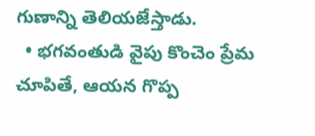గుణాన్ని తెలియజేస్తాడు.
  • భగవంతుడి వైపు కొంచెం ప్రేమ చూపితే, ఆయన గొప్ప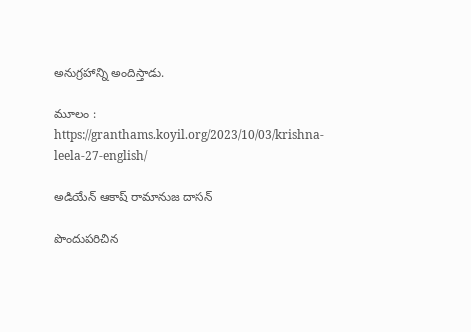అనుగ్రహాన్ని అందిస్తాడు.

మూలం : https://granthams.koyil.org/2023/10/03/krishna-leela-27-english/

అడియేన్ ఆకాష్ రామానుజ దాసన్

పొందుపరిచిన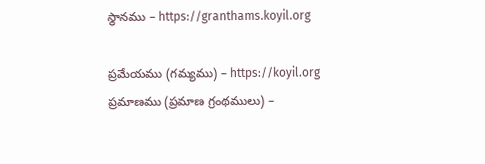స్థానము – https://granthams.koyil.org

ప్రమేయము (గమ్యము) – https://koyil.org
ప్రమాణము (ప్రమాణ గ్రంథములు) –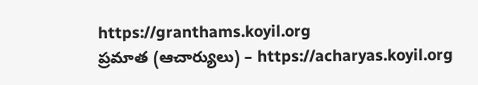https://granthams.koyil.org
ప్రమాత (ఆచార్యులు) – https://acharyas.koyil.org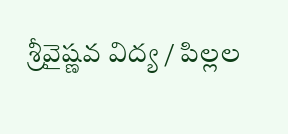శ్రీవైష్ణవ విద్య / పిల్లల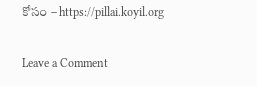కోసం – https://pillai.koyil.org

Leave a Comment